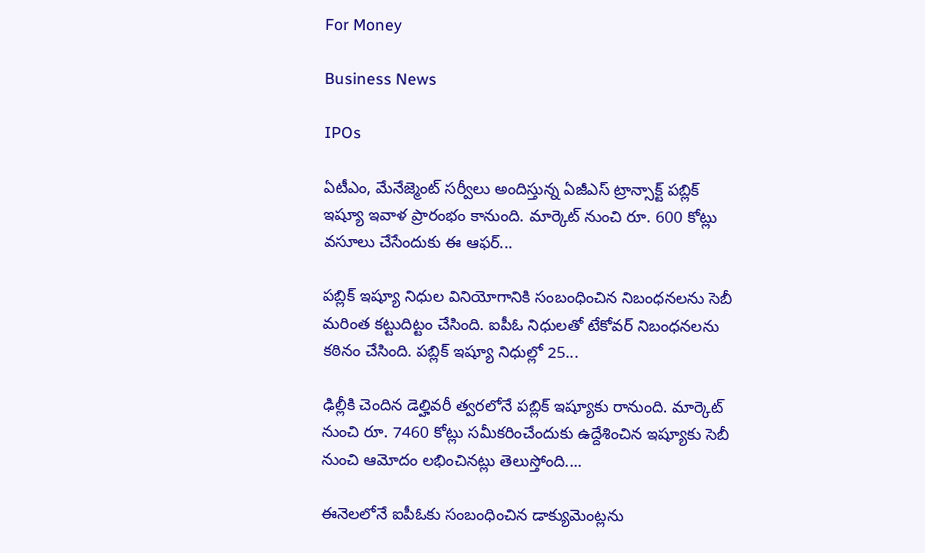For Money

Business News

IPOs

ఏటీఎం, మేనేజ్మెంట్‌ సర్వీలు అందిస్తున్న ఏజీఎస్‌ ట్రాన్సాక్ట్‌ పబ్లిక్‌ ఇష్యూ ఇవాళ ప్రారంభం కానుంది. మార్కెట్‌ నుంచి రూ. 600 కోట్లు వసూలు చేసేందుకు ఈ ఆఫర్‌...

పబ్లిక్‌ ఇష్యూ నిధుల వినియోగానికి సంబంధించిన నిబంధనలను సెబీ మరింత కట్టుదిట్టం చేసింది. ఐపీఓ నిధులతో టేకోవర్‌ నిబంధనలను కఠినం చేసింది. పబ్లిక్‌ ఇష్యూ నిధుల్లో 25...

ఢిల్లీకి చెందిన డెల్హివరీ త్వరలోనే పబ్లిక్‌ ఇష్యూకు రానుంది. మార్కెట్‌ నుంచి రూ. 7460 కోట్లు సమీకరించేందుకు ఉద్దేశించిన ఇష్యూకు సెబీ నుంచి ఆమోదం లభించినట్లు తెలుస్తోంది....

ఈనెలలోనే ఐపీఓకు సంబంధించిన డాక్యుమెంట్లను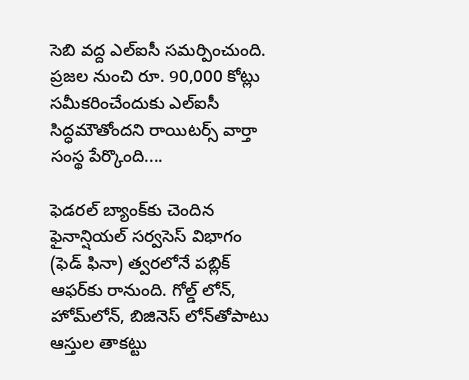సెబి వద్ద ఎల్‌ఐసీ సమర్పించుంది. ప్రజల నుంచి రూ. 90,000 కోట్లు సమీకరించేందుకు ఎల్‌ఐసీ సిద్ధమౌతోందని రాయిటర్స్‌ వార్తా సంస్థ పేర్కొంది....

ఫెడరల్‌ బ్యాంక్‌కు చెందిన ఫైనాన్షియల్‌ సర్వసెస్‌ విభాగం (ఫెడ్‌ ఫినా) త్వరలోనే పబ్లిక్‌ ఆఫర్‌కు రానుంది. గోల్డ్‌ లోన్‌, హోమ్‌లోన్‌, బిజినెస్‌ లోన్‌తోపాటు ఆస్తుల తాకట్టు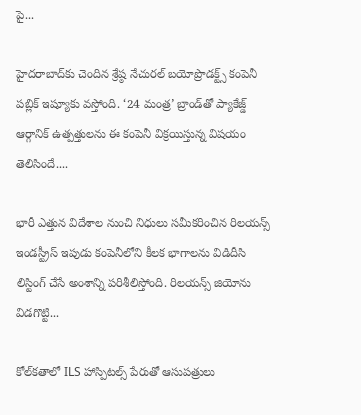పై...

హైదరాబాద్‌కు చెందిన శ్రేష్ఠ నేచురల్‌ బయోప్రొడక్ట్స్‌ కంపెనీ పబ్లిక్‌ ఇష్యూకు వస్తోంది. ‘24 మంత్ర’ బ్రాండ్‌తో ప్యాకేజ్డ్‌ ఆర్గానిక్‌ ఉత్పత్తులను ఈ కంపెనీ విక్రయిస్తున్న విషయం తెలిసిందే....

భారీ ఎత్తున విదేశాల నుంచి నిధులు సమీకరించిన రిలయన్స్‌ ఇండస్ట్రీస్‌ ఇపుడు కంపెనీలోని కీలక భాగాలను విడిదీసి లిస్టింగ్‌ చేసే అంశాన్ని పరిశీలిస్తోంది. రిలయన్స్‌ జియోను విడగొట్టి...

కోల్‌కతాలో ILS హాస్పిటల్స్ పేరుతో ఆసుపత్రులు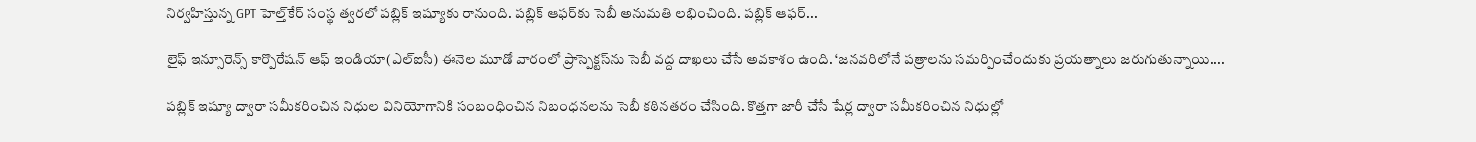నిర్వహిస్తున్న GPT హెల్త్‌కేర్ సంస్థ త్వరలో పబ్లిక్ ఇష్యూకు రానుంది. పబ్లిక్‌ ఆఫర్‌కు సెబీ అనుమతి లభించింది. పబ్లిక్‌ ఆఫర్‌...

లైఫ్‌ ఇన్సూరెన్స్‌ కార్పొరేషన్‌ ఆఫ్‌ ఇండియా(ఎల్‌ఐసీ) ఈనెల మూడో వారంలో ప్రాస్పెక్టస్‌ను సెబీ వద్ద దాఖలు చేసే అవకాశం ఉంది. ‘జనవరిలోనే పత్రాలను సమర్పించేందుకు ప్రయత్నాలు జరుగుతున్నాయి....

పబ్లిక్‌ ఇష్యూ ద్వారా సమీకరించిన నిధుల వినియోగానికి సంబంధించిన నిబంధనలను సెబీ కఠినతరం చేసింది. కొత్తగా జారీ చేసే షేర్ల ద్వారా సమీకరించిన నిధుల్లో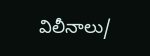విలీనాలు/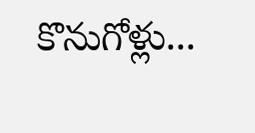కొనుగోళ్లు...